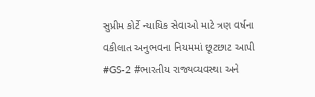સુપ્રીમ કોર્ટે ન્યાયિક સેવાઓ માટે ત્રણ વર્ષના વકીલાત અનુભવના નિયમમાં છૂટછાટ આપી
#GS-2 #ભારતીય રાજ્યવ્યવસ્થા અને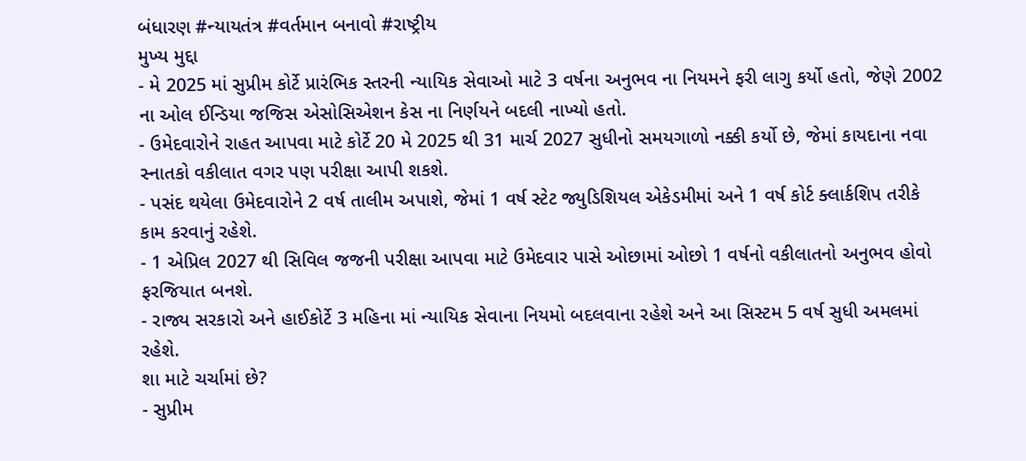બંધારણ #ન્યાયતંત્ર #વર્તમાન બનાવો #રાષ્ટ્રીય
મુખ્ય મુદ્દા
- મે 2025 માં સુપ્રીમ કોર્ટે પ્રારંભિક સ્તરની ન્યાયિક સેવાઓ માટે 3 વર્ષના અનુભવ ના નિયમને ફરી લાગુ કર્યો હતો, જેણે 2002 ના ઓલ ઈન્ડિયા જજિસ એસોસિએશન કેસ ના નિર્ણયને બદલી નાખ્યો હતો.
- ઉમેદવારોને રાહત આપવા માટે કોર્ટે 20 મે 2025 થી 31 માર્ચ 2027 સુધીનો સમયગાળો નક્કી કર્યો છે, જેમાં કાયદાના નવા સ્નાતકો વકીલાત વગર પણ પરીક્ષા આપી શકશે.
- પસંદ થયેલા ઉમેદવારોને 2 વર્ષ તાલીમ અપાશે, જેમાં 1 વર્ષ સ્ટેટ જ્યુડિશિયલ એકેડમીમાં અને 1 વર્ષ કોર્ટ ક્લાર્કશિપ તરીકે કામ કરવાનું રહેશે.
- 1 એપ્રિલ 2027 થી સિવિલ જજની પરીક્ષા આપવા માટે ઉમેદવાર પાસે ઓછામાં ઓછો 1 વર્ષનો વકીલાતનો અનુભવ હોવો ફરજિયાત બનશે.
- રાજ્ય સરકારો અને હાઈકોર્ટે 3 મહિના માં ન્યાયિક સેવાના નિયમો બદલવાના રહેશે અને આ સિસ્ટમ 5 વર્ષ સુધી અમલમાં રહેશે.
શા માટે ચર્ચામાં છે?
- સુપ્રીમ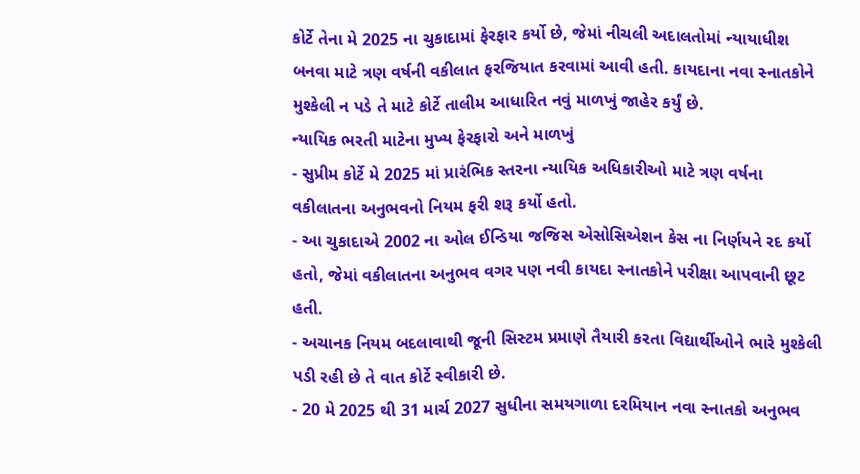કોર્ટે તેના મે 2025 ના ચુકાદામાં ફેરફાર કર્યો છે, જેમાં નીચલી અદાલતોમાં ન્યાયાધીશ બનવા માટે ત્રણ વર્ષની વકીલાત ફરજિયાત કરવામાં આવી હતી. કાયદાના નવા સ્નાતકોને મુશ્કેલી ન પડે તે માટે કોર્ટે તાલીમ આધારિત નવું માળખું જાહેર કર્યું છે.
ન્યાયિક ભરતી માટેના મુખ્ય ફેરફારો અને માળખું
- સુપ્રીમ કોર્ટે મે 2025 માં પ્રારંભિક સ્તરના ન્યાયિક અધિકારીઓ માટે ત્રણ વર્ષના વકીલાતના અનુભવનો નિયમ ફરી શરૂ કર્યો હતો.
- આ ચુકાદાએ 2002 ના ઓલ ઈન્ડિયા જજિસ એસોસિએશન કેસ ના નિર્ણયને રદ કર્યો હતો, જેમાં વકીલાતના અનુભવ વગર પણ નવી કાયદા સ્નાતકોને પરીક્ષા આપવાની છૂટ હતી.
- અચાનક નિયમ બદલાવાથી જૂની સિસ્ટમ પ્રમાણે તૈયારી કરતા વિદ્યાર્થીઓને ભારે મુશ્કેલી પડી રહી છે તે વાત કોર્ટે સ્વીકારી છે.
- 20 મે 2025 થી 31 માર્ચ 2027 સુધીના સમયગાળા દરમિયાન નવા સ્નાતકો અનુભવ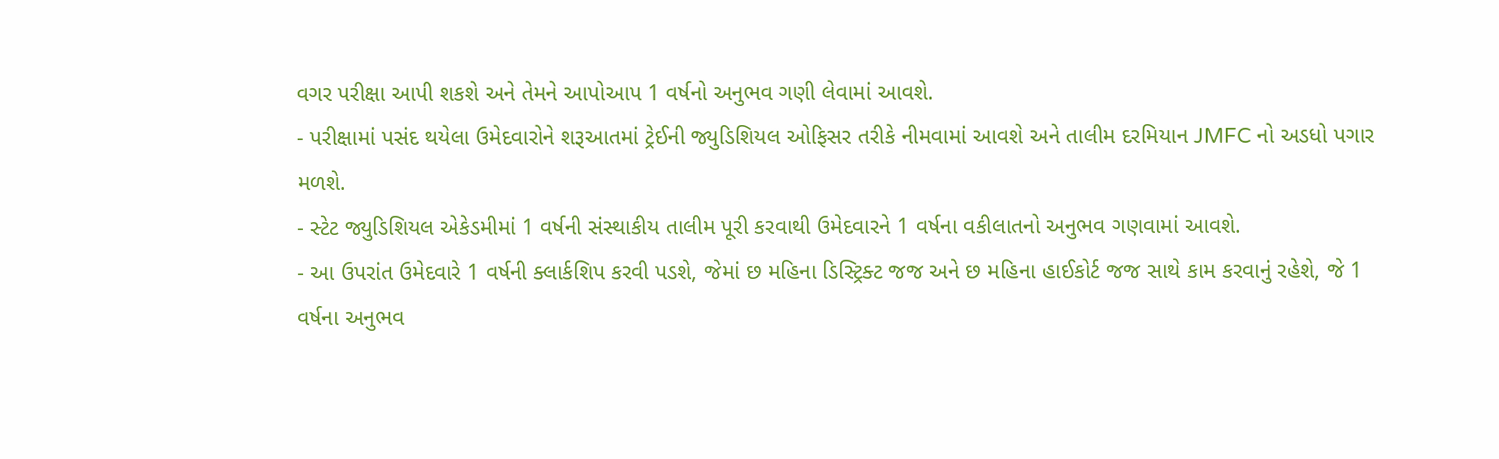વગર પરીક્ષા આપી શકશે અને તેમને આપોઆપ 1 વર્ષનો અનુભવ ગણી લેવામાં આવશે.
- પરીક્ષામાં પસંદ થયેલા ઉમેદવારોને શરૂઆતમાં ટ્રેઈની જ્યુડિશિયલ ઓફિસર તરીકે નીમવામાં આવશે અને તાલીમ દરમિયાન JMFC નો અડધો પગાર મળશે.
- સ્ટેટ જ્યુડિશિયલ એકેડમીમાં 1 વર્ષની સંસ્થાકીય તાલીમ પૂરી કરવાથી ઉમેદવારને 1 વર્ષના વકીલાતનો અનુભવ ગણવામાં આવશે.
- આ ઉપરાંત ઉમેદવારે 1 વર્ષની ક્લાર્કશિપ કરવી પડશે, જેમાં છ મહિના ડિસ્ટ્રિક્ટ જજ અને છ મહિના હાઈકોર્ટ જજ સાથે કામ કરવાનું રહેશે, જે 1 વર્ષના અનુભવ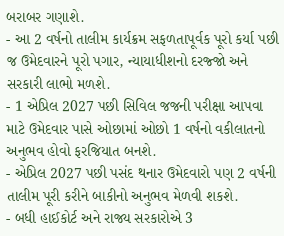બરાબર ગણાશે.
- આ 2 વર્ષનો તાલીમ કાર્યક્રમ સફળતાપૂર્વક પૂરો કર્યા પછી જ ઉમેદવારને પૂરો પગાર, ન્યાયાધીશનો દરજ્જો અને સરકારી લાભો મળશે.
- 1 એપ્રિલ 2027 પછી સિવિલ જજની પરીક્ષા આપવા માટે ઉમેદવાર પાસે ઓછામાં ઓછો 1 વર્ષનો વકીલાતનો અનુભવ હોવો ફરજિયાત બનશે.
- એપ્રિલ 2027 પછી પસંદ થનાર ઉમેદવારો પણ 2 વર્ષની તાલીમ પૂરી કરીને બાકીનો અનુભવ મેળવી શકશે.
- બધી હાઈકોર્ટ અને રાજ્ય સરકારોએ 3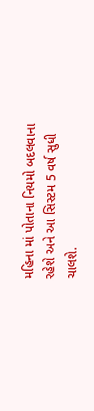મહિના માં પોતાના નિયમો બદલવાના રહેશે અને આ સિસ્ટમ 5 વર્ષ સુધી ચાલશે.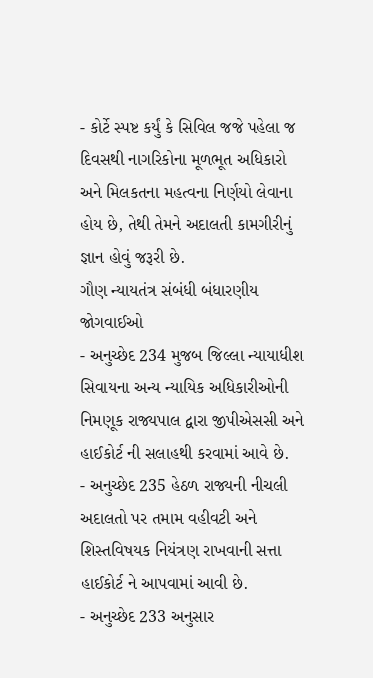- કોર્ટે સ્પષ્ટ કર્યું કે સિવિલ જજે પહેલા જ દિવસથી નાગરિકોના મૂળભૂત અધિકારો અને મિલકતના મહત્વના નિર્ણયો લેવાના હોય છે, તેથી તેમને અદાલતી કામગીરીનું જ્ઞાન હોવું જરૂરી છે.
ગૌણ ન્યાયતંત્ર સંબંધી બંધારણીય જોગવાઈઓ
- અનુચ્છેદ 234 મુજબ જિલ્લા ન્યાયાધીશ સિવાયના અન્ય ન્યાયિક અધિકારીઓની નિમણૂક રાજ્યપાલ દ્વારા જીપીએસસી અને હાઈકોર્ટ ની સલાહથી કરવામાં આવે છે.
- અનુચ્છેદ 235 હેઠળ રાજ્યની નીચલી અદાલતો પર તમામ વહીવટી અને શિસ્તવિષયક નિયંત્રણ રાખવાની સત્તા હાઈકોર્ટ ને આપવામાં આવી છે.
- અનુચ્છેદ 233 અનુસાર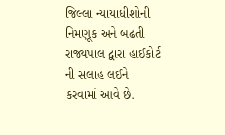જિલ્લા ન્યાયાધીશોની નિમણૂક અને બઢતી રાજ્યપાલ દ્વારા હાઈકોર્ટ ની સલાહ લઈને કરવામાં આવે છે.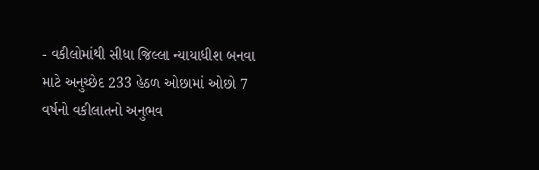- વકીલોમાંથી સીધા જિલ્લા ન્યાયાધીશ બનવા માટે અનુચ્છેદ 233 હેઠળ ઓછામાં ઓછો 7 વર્ષનો વકીલાતનો અનુભવ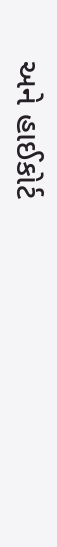અને હાઈકોર્ટ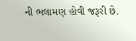ની ભલામણ હોવી જરૂરી છે.